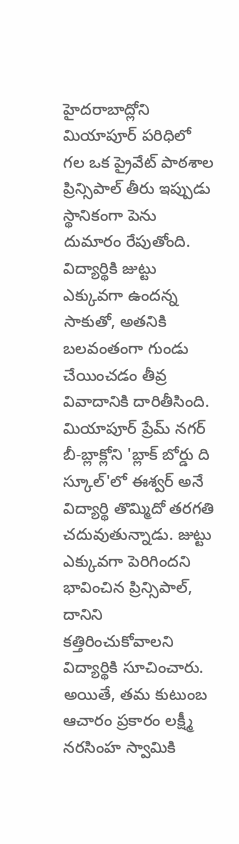హైదరాబాద్లోని మియాపూర్ పరిధిలో గల ఒక ప్రైవేట్ పాఠశాల ప్రిన్సిపాల్ తీరు ఇప్పుడు స్థానికంగా పెను దుమారం రేపుతోంది. విద్యార్థికి జుట్టు ఎక్కువగా ఉందన్న సాకుతో, అతనికి బలవంతంగా గుండు చేయించడం తీవ్ర వివాదానికి దారితీసింది. మియాపూర్ ప్రేమ్ నగర్ బీ-బ్లాక్లోని 'బ్లాక్ బోర్డు ది స్కూల్'లో ఈశ్వర్ అనే విద్యార్థి తొమ్మిదో తరగతి చదువుతున్నాడు. జుట్టు ఎక్కువగా పెరిగిందని భావించిన ప్రిన్సిపాల్, దానిని కత్తిరించుకోవాలని విద్యార్థికి సూచించారు.
అయితే, తమ కుటుంబ ఆచారం ప్రకారం లక్ష్మీ నరసింహ స్వామికి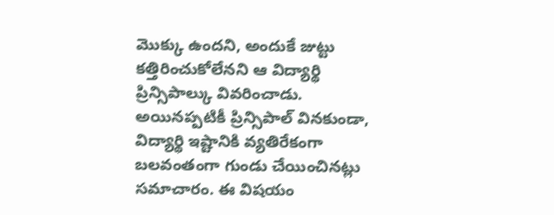మొక్కు ఉందని, అందుకే జుట్టు కత్తిరించుకోలేనని ఆ విద్యార్థి ప్రిన్సిపాల్కు వివరించాడు. అయినప్పటికీ ప్రిన్సిపాల్ వినకుండా, విద్యార్థి ఇష్టానికి వ్యతిరేకంగా బలవంతంగా గుండు చేయించినట్లు సమాచారం. ఈ విషయం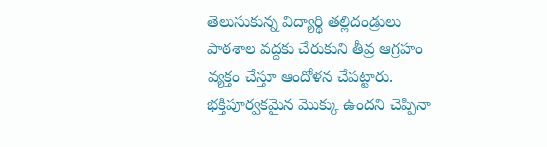తెలుసుకున్న విద్యార్థి తల్లిదండ్రులు పాఠశాల వద్దకు చేరుకుని తీవ్ర ఆగ్రహం వ్యక్తం చేస్తూ ఆందోళన చేపట్టారు. భక్తిపూర్వకమైన మొక్కు ఉందని చెప్పినా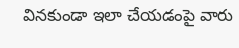వినకుండా ఇలా చేయడంపై వారు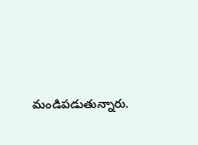మండిపడుతున్నారు.